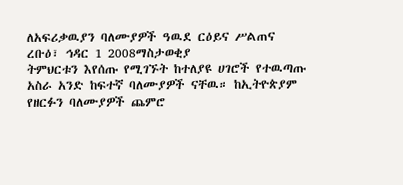ለአፍሪቃዉያን ባለሙያዎች ዓዉደ ርዕይና ሥልጠና
ረቡዕ፣ ኅዳር 1 2008ማስታወቂያ
ትምህርቱን እየሰጡ የሚገኙት ከተለያዩ ሀገሮች የተዉጣጡ አስራ አንድ ከፍተኛ ባለሙያዎች ናቸዉ። ከኢትዮጵያም የዘርፉን ባለሙያዎች ጨምሮ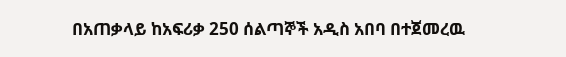በአጠቃላይ ከአፍሪቃ 250 ሰልጣኞች አዲስ አበባ በተጀመረዉ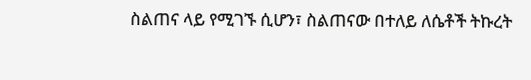ስልጠና ላይ የሚገኙ ሲሆን፣ ስልጠናው በተለይ ለሴቶች ትኩረት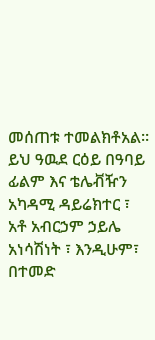መሰጠቱ ተመልክቶአል። ይህ ዓዉደ ርዕይ በዓባይ ፊልም እና ቴሌቭዥን አካዳሚ ዳይሬክተር ፣ አቶ አብርኃም ኃይሌ አነሳሽነት ፣ እንዲሁም፣ በተመድ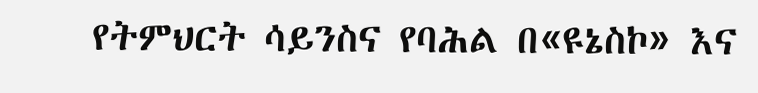የትምህርት ሳይንስና የባሕል በ«ዩኔስኮ» እና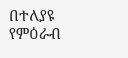በተለያዩ የምዕራብ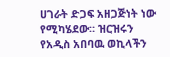ሀገራት ድጋፍ አዘጋጅነት ነው የሚካሄደው። ዝርዝሩን የአዲስ አበባዉ ወኪላችን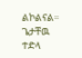ልኮልናል።
ጌታቸዉ ተድላ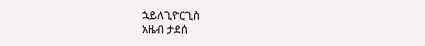ኋይለጊዮርጊስ
አዜብ ታደሰ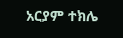አርያም ተክሌ